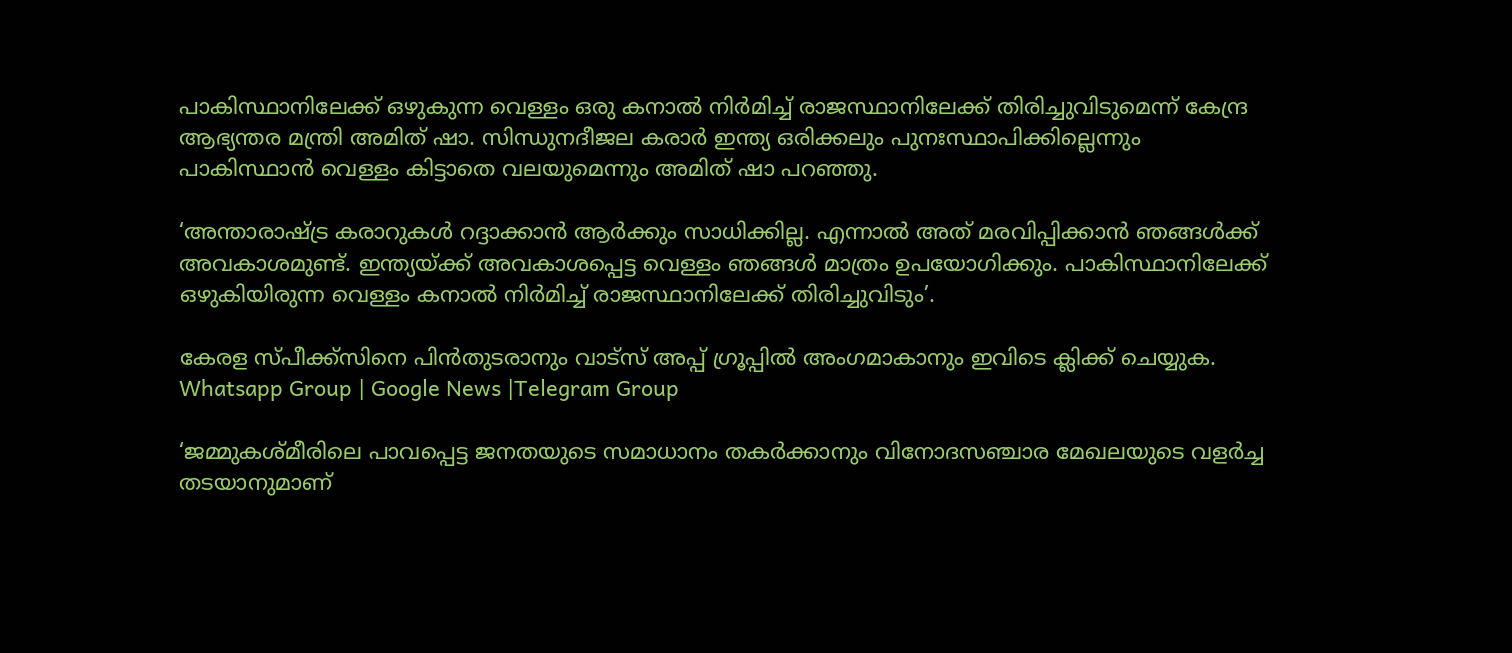പാകിസ്ഥാനിലേക്ക് ഒഴുകുന്ന വെള്ളം ഒരു കനാല്‍ നിർമിച്ച്‌ രാജസ്ഥാനിലേക്ക് തിരിച്ചുവിടുമെന്ന് കേന്ദ്ര ആഭ്യന്തര മന്ത്രി അമിത് ഷാ. സിന്ധുനദീജല കരാർ ഇന്ത്യ ഒരിക്കലും പുനഃസ്ഥാപിക്കില്ലെന്നും പാകിസ്ഥാൻ വെള്ളം കിട്ടാതെ വലയുമെന്നും അമിത് ഷാ പറഞ്ഞു.

‘അന്താരാഷ്‌ട്ര കരാറുകള്‍ റദ്ദാക്കാൻ ആർക്കും സാധിക്കില്ല. എന്നാല്‍ അത് മരവിപ്പിക്കാൻ ഞങ്ങള്‍ക്ക് അവകാശമുണ്ട്. ഇന്ത്യയ്‌ക്ക് അവകാശപ്പെട്ട വെള്ളം ഞങ്ങ‍ള്‍ മാത്രം ഉപയോഗിക്കും. പാകിസ്ഥാനിലേക്ക് ഒഴുകിയിരുന്ന വെള്ളം കനാല്‍ നിർമിച്ച്‌ രാജസ്ഥാനിലേക്ക് തിരിച്ചുവിടും’.

കേരള സ്പീക്ക്സിനെ പിൻതുടരാനും വാട്സ് അപ്പ് ഗ്രൂപ്പിൽ അംഗമാകാനും ഇവിടെ ക്ലിക്ക് ചെയ്യുക. Whatsapp Group | Google News |Telegram Group

‘ജമ്മുകശ്മീരിലെ പാവപ്പെട്ട ജനതയുടെ സമാധാനം തകർക്കാനും വിനോദസഞ്ചാര മേഖലയുടെ വളർച്ച തടയാനുമാണ്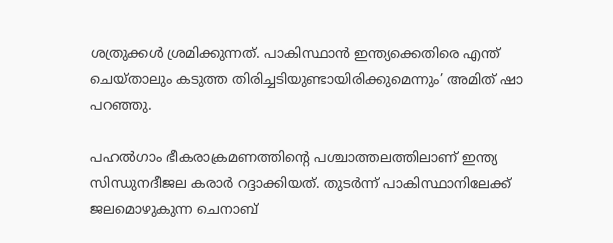ശത്രുക്കള്‍ ശ്രമിക്കുന്നത്. പാകിസ്ഥാൻ ഇന്ത്യക്കെതിരെ എന്ത് ചെയ്താലും കടുത്ത തിരിച്ചടിയുണ്ടായിരിക്കുമെന്നും’ അമിത് ഷാ പറ‍ഞ്ഞു.

പഹല്‍ഗാം ഭീകരാക്രമണത്തിന്റെ പശ്ചാത്തലത്തിലാണ് ഇന്ത്യ സിന്ധുനദീജല കരാർ റദ്ദാക്കിയത്. തുടർന്ന് പാകിസ്ഥാനിലേക്ക് ജലമൊഴുകുന്ന ചെനാബ്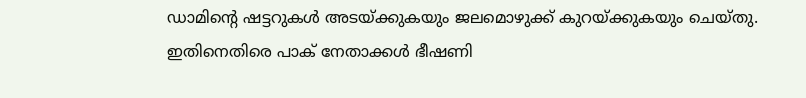ഡാമിന്റെ ഷട്ടറുകള്‍ അടയ്‌ക്കുകയും ജലമൊഴുക്ക് കുറയ്‌ക്കുകയും ചെയ്തു. ഇതിനെതിരെ പാക് നേതാക്കള്‍ ഭീഷണി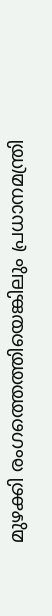മുഴക്കി രംഗത്തെത്തിയെങ്കിലും പ്രധാനമന്ത്രി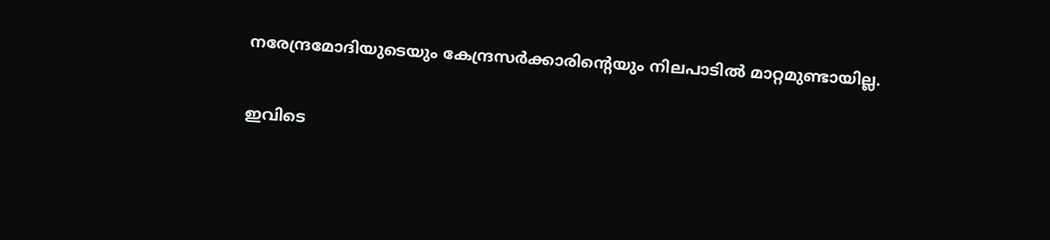നരേന്ദ്രമോദിയുടെയും കേന്ദ്രസർക്കാരിന്റെയും നിലപാടില്‍ മാറ്റമുണ്ടായില്ല.

ഇവിടെ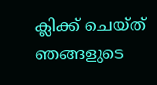ക്ലിക്ക് ചെയ്ത് ഞങ്ങളുടെ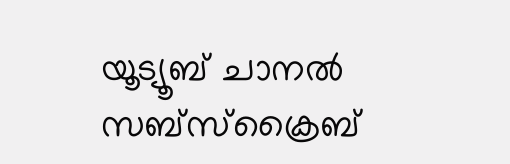യൂട്യൂബ് ചാനൽ സബ്സ്ക്രൈബ്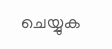ചെയ്യുക